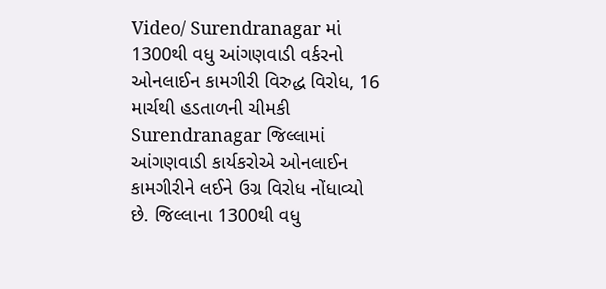Video/ Surendranagar માં 1300થી વધુ આંગણવાડી વર્કરનો ઓનલાઈન કામગીરી વિરુદ્ધ વિરોધ, 16 માર્ચથી હડતાળની ચીમકી
Surendranagar જિલ્લામાં આંગણવાડી કાર્યકરોએ ઓનલાઈન કામગીરીને લઈને ઉગ્ર વિરોધ નોંધાવ્યો છે. જિલ્લાના 1300થી વધુ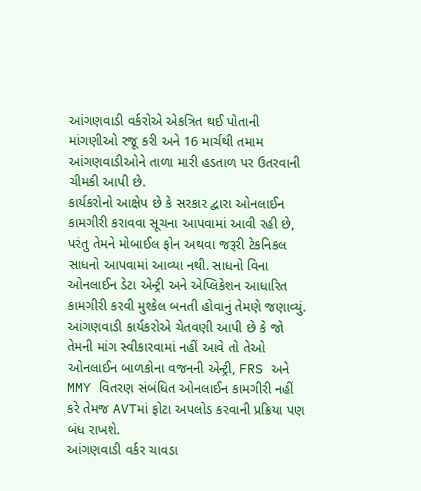આંગણવાડી વર્કરોએ એકત્રિત થઈ પોતાની માંગણીઓ રજૂ કરી અને 16 માર્ચથી તમામ આંગણવાડીઓને તાળા મારી હડતાળ પર ઉતરવાની ચીમકી આપી છે.
કાર્યકરોનો આક્ષેપ છે કે સરકાર દ્વારા ઓનલાઈન કામગીરી કરાવવા સૂચના આપવામાં આવી રહી છે, પરંતુ તેમને મોબાઈલ ફોન અથવા જરૂરી ટેકનિકલ સાધનો આપવામાં આવ્યા નથી. સાધનો વિના ઓનલાઈન ડેટા એન્ટ્રી અને એપ્લિકેશન આધારિત કામગીરી કરવી મુશ્કેલ બનતી હોવાનું તેમણે જણાવ્યું.
આંગણવાડી કાર્યકરોએ ચેતવણી આપી છે કે જો તેમની માંગ સ્વીકારવામાં નહીં આવે તો તેઓ ઓનલાઈન બાળકોના વજનની એન્ટ્રી, FRS અને MMY વિતરણ સંબંધિત ઓનલાઈન કામગીરી નહીં કરે તેમજ AVTમાં ફોટા અપલોડ કરવાની પ્રક્રિયા પણ બંધ રાખશે.
આંગણવાડી વર્કર ચાવડા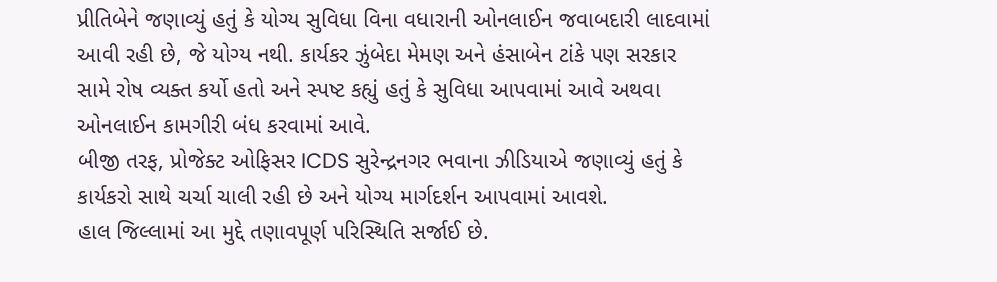પ્રીતિબેને જણાવ્યું હતું કે યોગ્ય સુવિધા વિના વધારાની ઓનલાઈન જવાબદારી લાદવામાં આવી રહી છે, જે યોગ્ય નથી. કાર્યકર ઝુંબેદા મેમણ અને હંસાબેન ટાંકે પણ સરકાર સામે રોષ વ્યક્ત કર્યો હતો અને સ્પષ્ટ કહ્યું હતું કે સુવિધા આપવામાં આવે અથવા ઓનલાઈન કામગીરી બંધ કરવામાં આવે.
બીજી તરફ, પ્રોજેક્ટ ઓફિસર ICDS સુરેન્દ્રનગર ભવાના ઝીડિયાએ જણાવ્યું હતું કે કાર્યકરો સાથે ચર્ચા ચાલી રહી છે અને યોગ્ય માર્ગદર્શન આપવામાં આવશે.
હાલ જિલ્લામાં આ મુદ્દે તણાવપૂર્ણ પરિસ્થિતિ સર્જાઈ છે.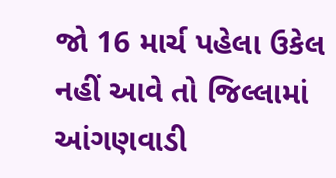જો 16 માર્ચ પહેલા ઉકેલ નહીં આવે તો જિલ્લામાં આંગણવાડી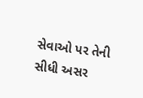સેવાઓ પર તેની સીધી અસર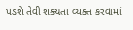પડશે તેવી શક્યતા વ્યક્ત કરવામાં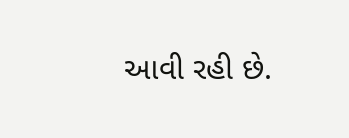આવી રહી છે.